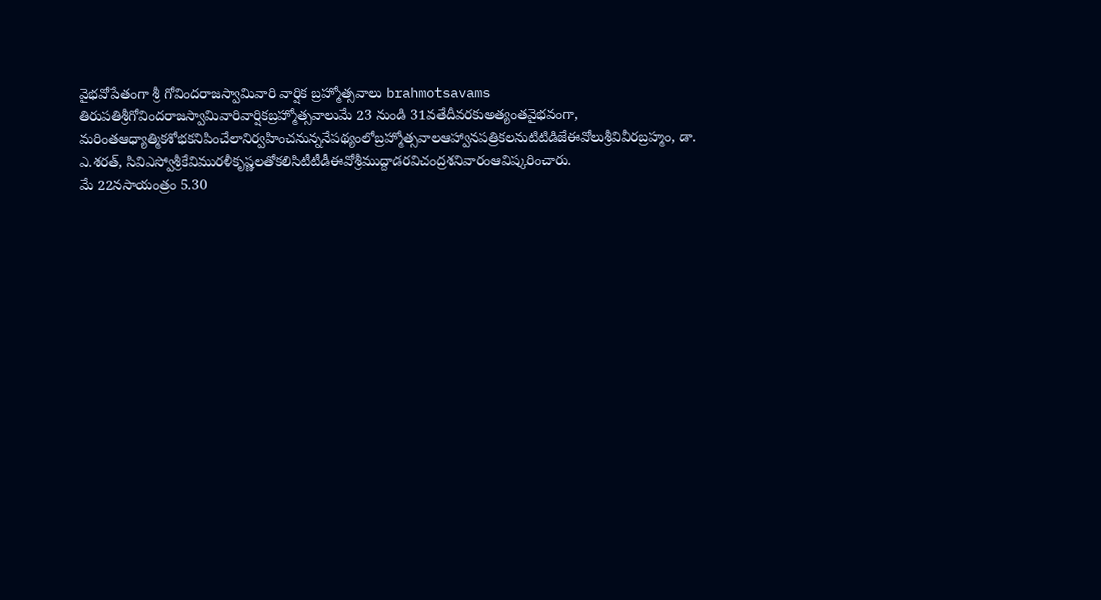వైభవోపేతంగా శ్రీ గోవిందరాజస్వామివారి వార్షిక బ్రహ్మోత్సవాలు brahmotsavams
తిరుపతిశ్రీగోవిందరాజస్వామివారివార్షికబ్రహ్మోత్సవాలుమే 23 నుండి 31వతేదీవరకుఅత్యంతవైభవంగా, మరింతఆధ్యాత్మికశోభకనిపించేలానిర్వహించనున్ననేపథ్యంలోబ్రహ్మోత్సవాలఆహ్వానపత్రికలనుటిటిడిజేఈవోలుశ్రీవివీరబ్రహ్మం, డా. ఎ.శరత్, సివిఎస్వోశ్రీకేవిమురళీకృష్ణలతోకలిసిటీటీడీఈవోశ్రీముద్దాడరవిచంద్రశనివారంఆవిష్కరించారు.
మే 22నసాయంత్రం 5.30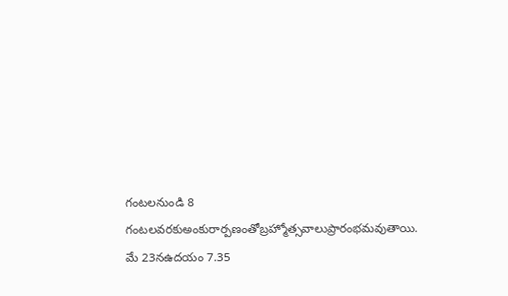గంటలనుండి 8 గంటలవరకుఅంకురార్పణంతోబ్రహ్మోత్సవాలుప్రారంభమవుతాయి. మే 23నఉదయం 7.35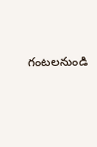గంటలనుండి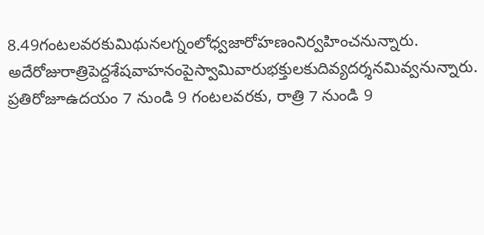8.49గంటలవరకుమిథునలగ్నంలోధ్వజారోహణంనిర్వహించనున్నారు. అదేరోజురాత్రిపెద్దశేషవాహనంపైస్వామివారుభక్తులకుదివ్యదర్శనమివ్వనున్నారు.
ప్రతిరోజూఉదయం 7 నుండి 9 గంటలవరకు, రాత్రి 7 నుండి 9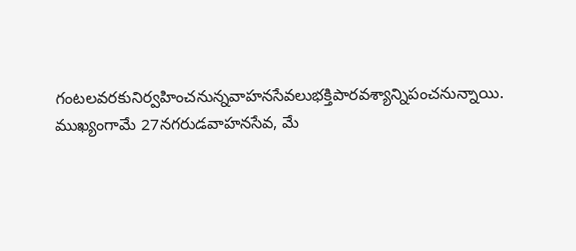గంటలవరకునిర్వహించనున్నవాహనసేవలుభక్తిపారవశ్యాన్నిపంచనున్నాయి. ముఖ్యంగామే 27నగరుడవాహనసేవ, మే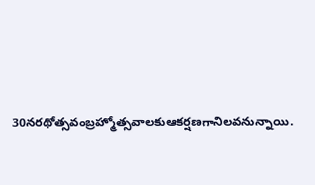30నరథోత్సవంబ్రహ్మోత్సవాలకుఆకర్షణగానిలవనున్నాయి.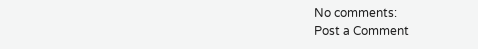No comments:
Post a Comment